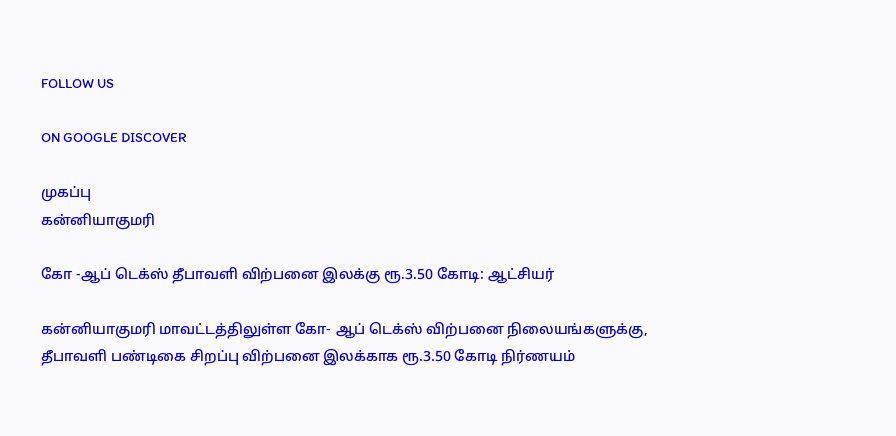FOLLOW US

ON GOOGLE DISCOVER

முகப்பு
கன்னியாகுமரி

கோ -ஆப் டெக்ஸ் தீபாவளி விற்பனை இலக்கு ரூ.3.50 கோடி: ஆட்சியர்

கன்னியாகுமரி மாவட்டத்திலுள்ள கோ- ஆப் டெக்ஸ் விற்பனை நிலையங்களுக்கு, தீபாவளி பண்டிகை சிறப்பு விற்பனை இலக்காக ரூ.3.50 கோடி நிர்ணயம்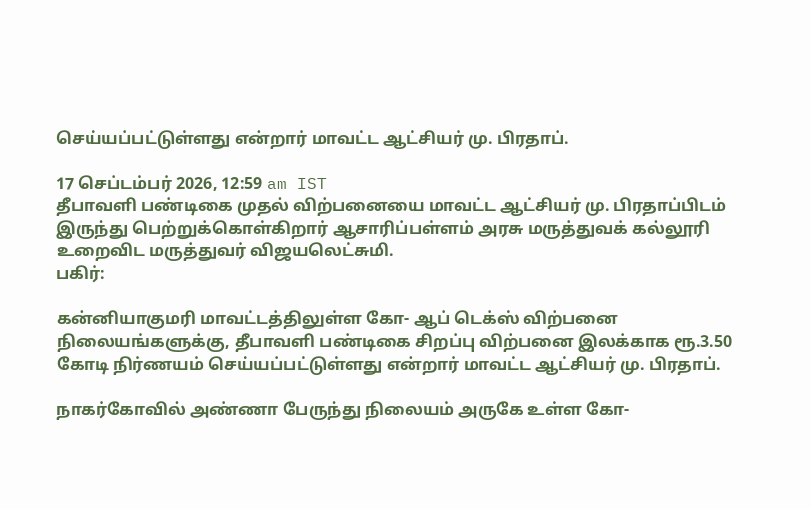செய்யப்பட்டுள்ளது என்றார் மாவட்ட ஆட்சியர் மு. பிரதாப்.

17 செப்டம்பர் 2026, 12:59 am IST
தீபாவளி பண்டிகை முதல் விற்பனையை மாவட்ட ஆட்சியர் மு. பிரதாப்பிடம் இருந்து பெற்றுக்கொள்கிறார் ஆசாரிப்பள்ளம் அரசு மருத்துவக் கல்லூரி உறைவிட மருத்துவர் விஜயலெட்சுமி.
பகிர்:

கன்னியாகுமரி மாவட்டத்திலுள்ள கோ- ஆப் டெக்ஸ் விற்பனை நிலையங்களுக்கு, தீபாவளி பண்டிகை சிறப்பு விற்பனை இலக்காக ரூ.3.50 கோடி நிர்ணயம் செய்யப்பட்டுள்ளது என்றார் மாவட்ட ஆட்சியர் மு. பிரதாப்.

நாகர்கோவில் அண்ணா பேருந்து நிலையம் அருகே உள்ள கோ-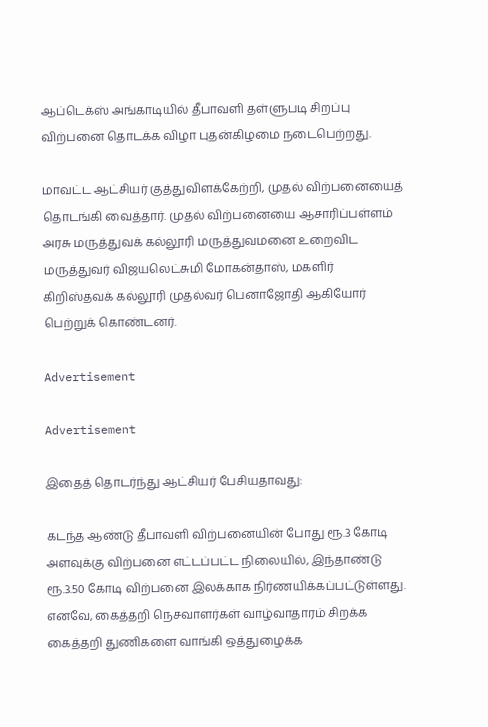ஆப்டெக்ஸ் அங்காடியில் தீபாவளி தள்ளுபடி சிறப்பு விற்பனை தொடக்க விழா புதன்கிழமை நடைபெற்றது.

மாவட்ட ஆட்சியர் குத்துவிளக்கேற்றி, முதல் விற்பனையைத் தொடங்கி வைத்தார். முதல் விற்பனையை ஆசாரிப்பள்ளம் அரசு மருத்துவக் கல்லூரி மருத்துவமனை உறைவிட மருத்துவர் விஜயலெட்சுமி மோகன்தாஸ், மகளிர் கிறிஸ்தவக் கல்லூரி முதல்வர் பெனாஜோதி ஆகியோர் பெற்றுக் கொண்டனர்.

Advertisement

Advertisement

இதைத் தொடர்ந்து ஆட்சியர் பேசியதாவது:

கடந்த ஆண்டு தீபாவளி விற்பனையின் போது ரூ.3 கோடி அளவுக்கு விற்பனை எட்டப்பட்ட நிலையில், இந்தாண்டு ரூ.3.50 கோடி விற்பனை இலக்காக நிர்ணயிக்கப்பட்டுள்ளது. எனவே, கைத்தறி நெசவாளர்கள் வாழ்வாதாரம் சிறக்க கைத்தறி துணிகளை வாங்கி ஒத்துழைக்க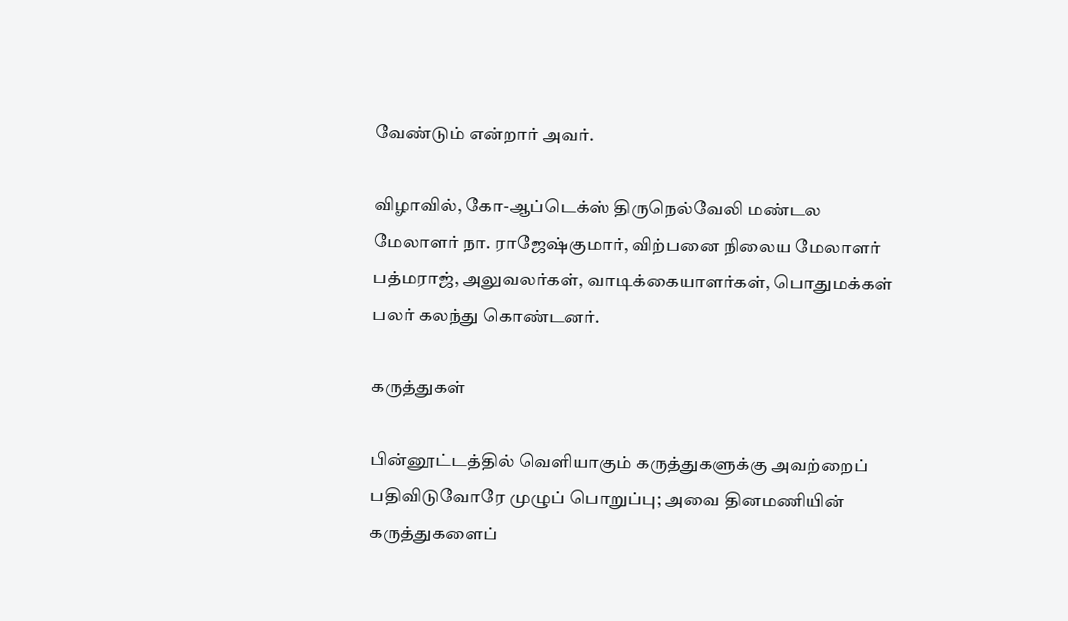வேண்டும் என்றார் அவர்.

விழாவில், கோ-ஆப்டெக்ஸ் திருநெல்வேலி மண்டல மேலாளர் நா. ராஜேஷ்குமார், விற்பனை நிலைய மேலாளர் பத்மராஜ், அலுவலர்கள், வாடிக்கையாளர்கள், பொதுமக்கள் பலர் கலந்து கொண்டனர்.

கருத்துகள்

பின்னூட்டத்தில் வெளியாகும் கருத்துகளுக்கு அவற்றைப் பதிவிடுவோரே முழுப் பொறுப்பு; அவை தினமணியின் கருத்துகளைப்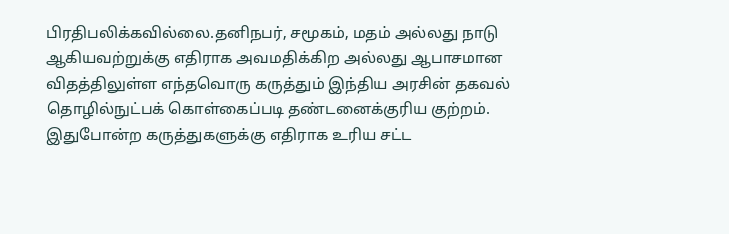பிரதிபலிக்கவில்லை.தனிநபர், சமூகம், மதம் அல்லது நாடு ஆகியவற்றுக்கு எதிராக அவமதிக்கிற அல்லது ஆபாசமான விதத்திலுள்ள எந்தவொரு கருத்தும் இந்திய அரசின் தகவல் தொழில்நுட்பக் கொள்கைப்படி தண்டனைக்குரிய குற்றம். இதுபோன்ற கருத்துகளுக்கு எதிராக உரிய சட்ட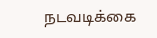நடவடிக்கை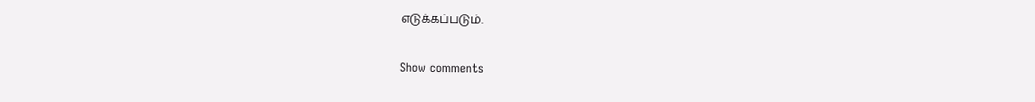எடுக்கப்படும்.

Show comments